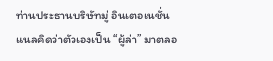ท่านประธานบริษัทมู่ อินเตอเนชั่นแนลคิดว่าตัวเองเป็น “ผู้ล่า” มาตลอ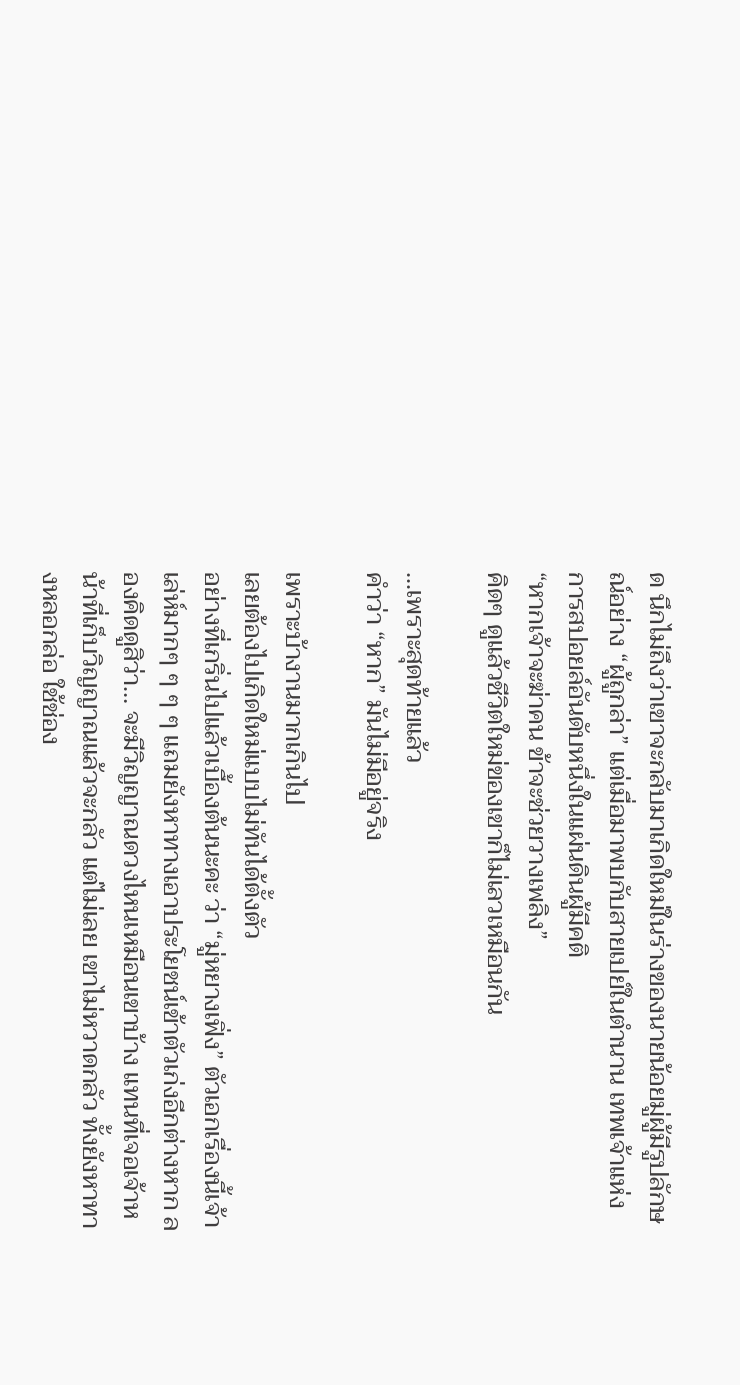ด นึกไม่ถึงว่าเขาจะกลับมาเกิดใหม่ในร่างของนายน้อยมู่ผู้มีรูปลักษณ์อย่าง “ผู้ถูกล่า” แต่เมื่อมาพบกับสายเปย์ในตำนาน เทพเจ้าแห่งการสปอยล์อันดับหนึ่งในแผ่นดินผู้มีคติ
“หากเจ้าจะฆ่าคน ข้าจะช่วยวางเพลิง”
คิดๆ ดูแล้วชีวิตใหม่ของเขาก็ไม่เลวเหมือนกัน

...เพราะสุดท้ายแล้ว
คำว่า “หาก” มันไม่มีอยู่จริง

เพราะบ้างานมากเกินไป
เลยต้องไปเกิดใหม่แบบไม่ทันได้ตั้งตัว
อย่างที่เกริ่นไปแล้วเบื้องต้นนะคะ ว่า “มู่หยางเฟิ่ง” ตัวเอกเรื่องนี้เจ้าเล่ห์มากๆ ๆ ๆ ๆ แถมยังหาทางเอาประโยชน์เข้าตัวเก่งอีกต่างหาก ลองคิดดูสิว่า… จะมีวิญญาณดวงไหนเหมือนเขาบ้าง แทนที่เจอเจ้าหน้าที่เก็บวิญญาณแล้วจะกลัว แต่ไม่เลย เขาไม่หวาดกลัว ทั้งยังหาทางหลอกล่อ ใช้ช่อง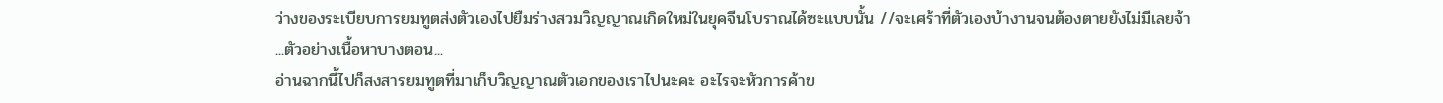ว่างของระเบียบการยมทูตส่งตัวเองไปยืมร่างสวมวิญญาณเกิดใหม่ในยุคจีนโบราณได้ซะแบบนั้น //จะเศร้าที่ตัวเองบ้างานจนต้องตายยังไม่มีเลยจ้า
...ตัวอย่างเนื้อหาบางตอน...
อ่านฉากนี้ไปก็สงสารยมทูตที่มาเก็บวิญญาณตัวเอกของเราไปนะคะ อะไรจะหัวการค้าข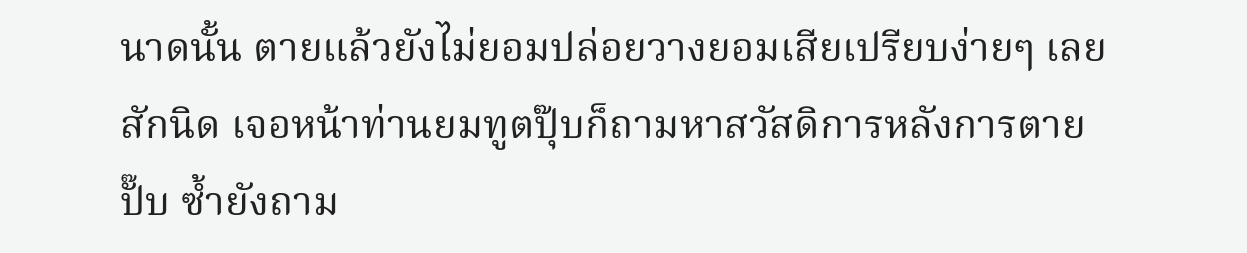นาดนั้น ตายแล้วยังไม่ยอมปล่อยวางยอมเสียเปรียบง่ายๆ เลยสักนิด เจอหน้าท่านยมทูตปุ๊บก็ถามหาสวัสดิการหลังการตายปั๊บ ซ้ำยังถาม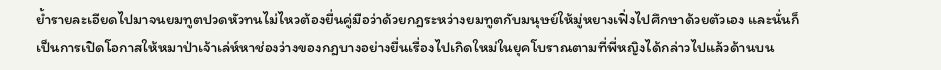ย้ำรายละเอียดไปมาจนยมทูตปวดหัวทนไม่ไหวต้องยื่นคู่มือว่าด้วยกฎระหว่างยมทูตกับมนุษย์ให้มู่หยางเฟิ่งไปศึกษาด้วยตัวเอง และนั่นก็เป็นการเปิดโอกาสให้หมาป่าเจ้าเล่ห์หาช่องว่างของกฎบางอย่างยื่นเรื่องไปเกิดใหม่ในยุคโบราณตามที่พี่หญิงได้กล่าวไปแล้วด้านบน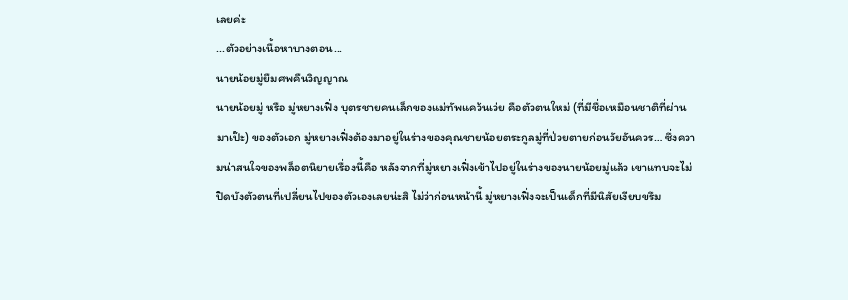เลยค่ะ
...ตัวอย่างเนื้อหาบางตอน...
นายน้อยมู่ยืมศพคืนวิญญาณ
นายน้อยมู่ หรือ มู่หยางเฟิ่ง บุตรชายคนเล็กของแม่ทัพแคว้นเว่ย คือตัวตนใหม่ (ที่มีชื่อเหมือนชาติที่ผ่านมาเป๊ะ) ของตัวเอก มู่หยางเฟิ่งต้องมาอยู่ในร่างของคุณชายน้อยตระกูลมู่ที่ป่วยตายก่อนวัยอันควร… ซึ่งความน่าสนใจของพล็อตนิยายเรื่องนี้คือ หลังจากที่มู่หยางเฟิ่งเข้าไปอยู่ในร่างของนายน้อยมู่แล้ว เขาแทบจะไม่ปิดบังตัวตนที่เปลี่ยนไปของตัวเองเลยน่ะสิ ไม่ว่าก่อนหน้านี้ มู่หยางเฟิ่งจะเป็นเด็กที่มีนิสัยเงียบขรึม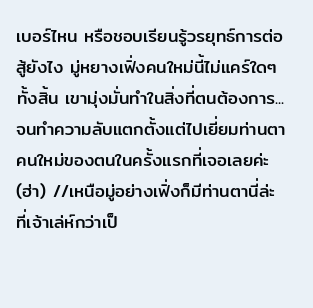เบอร์ไหน หรือชอบเรียนรู้วรยุทธ์การต่อสู้ยังไง มู่หยางเฟิ่งคนใหม่นี้ไม่แคร์ใดๆ ทั้งสิ้น เขามุ่งมั่นทำในสิ่งที่ตนต้องการ... จนทำความลับแตกตั้งแต่ไปเยี่ยมท่านตาคนใหม่ของตนในครั้งแรกที่เจอเลยค่ะ (ฮ่า) //เหนือมู่อย่างเฟิ่งก็มีท่านตานี่ล่ะ ที่เจ้าเล่ห์กว่าเป็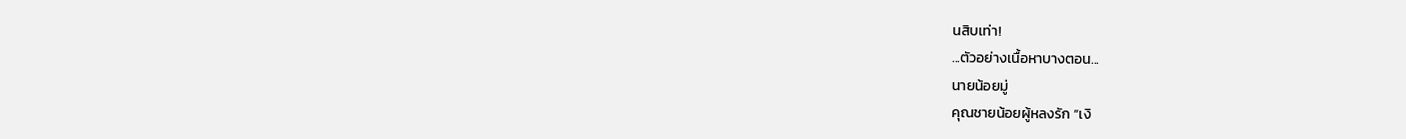นสิบเท่า!
...ตัวอย่างเนื้อหาบางตอน...
นายน้อยมู่
คุณชายน้อยผู้หลงรัก “เงิ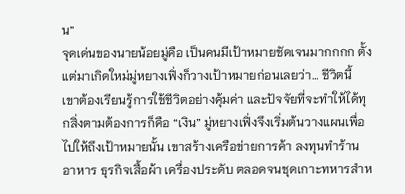น”
จุดเด่นของนายน้อยมู่คือ เป็นคนมีเป้าหมายชัดเจนมากกกก ตั้งแต่มาเกิดใหม่มู่หยางเฟิ่งก็วางเป้าหมายก่อนเลยว่า… ชีวิตนี้ เขาต้องเรียนรู้การใช้ชีวิตอย่างคุ้มค่า และปัจจัยที่จะทำให้ได้ทุกสิ่งตามต้องการก็คือ “เงิน” มู่หยางเฟิ่งจึงเริ่มต้นวางแผนเพื่อไปให้ถึงเป้าหมายนั้น เขาสร้างเครือข่ายการค้า ลงทุนทำร้านอาหาร ธุรกิจเสื้อผ้า เครื่องประดับ ตลอดจนชุดเกาะทหารสำห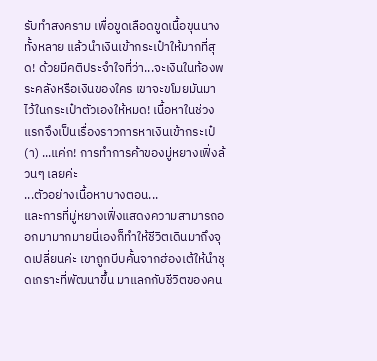รับทำสงคราม เพื่อขูดเลือดขูดเนื้อขุนนางทั้งหลาย แล้วนำเงินเข้ากระเป๋าให้มากที่สุด! ด้วยมีคติประจำใจที่ว่า...จะเงินในท้องพระคลังหรือเงินของใคร เขาจะขโมยมันมาไว้ในกระเป๋าตัวเองให้หมด! เนื้อหาในช่วงแรกจึงเป็นเรื่องราวการหาเงินเข้ากระเป๋(า) ...แค่ก! การทำการค้าของมู่หยางเฟิ่งล้วนๆ เลยค่ะ
...ตัวอย่างเนื้อหาบางตอน...
และการที่มู่หยางเฟิ่งแสดงความสามารถออกมามากมายนี่เองก็ทำให้ชีวิตเดินมาถึงจุดเปลี่ยนค่ะ เขาถูกบีบคั้นจากฮ่องเต้ให้นำชุดเกราะที่พัฒนาขึ้น มาแลกกับชีวิตของคน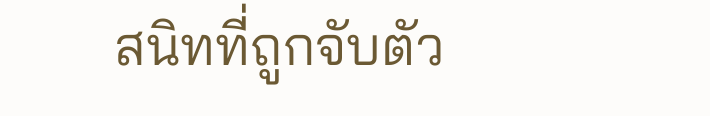สนิทที่ถูกจับตัว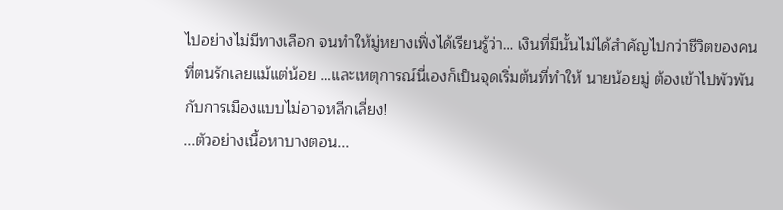ไปอย่างไม่มีทางเลือก จนทำให้มู่หยางเฟิ่งได้เรียนรู้ว่า… เงินที่มีนั้นไม่ได้สำคัญไปกว่าชีวิตของคนที่ตนรักเลยแม้แต่น้อย …และเหตุการณ์นี่เองก็เป็นจุดเริ่มต้นที่ทำให้ นายน้อยมู่ ต้องเข้าไปพัวพันกับการเมืองแบบไม่อาจหลีกเลี่ยง!
...ตัวอย่างเนื้อหาบางตอน...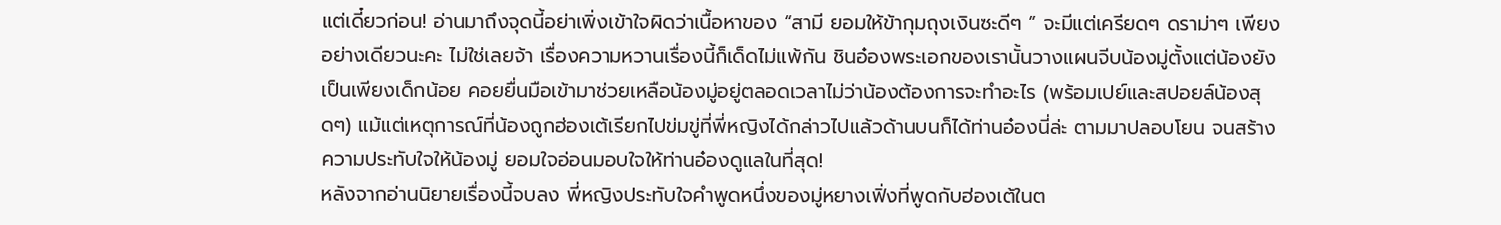แต่เดี๋ยวก่อน! อ่านมาถึงจุดนี้อย่าเพิ่งเข้าใจผิดว่าเนื้อหาของ “สามี ยอมให้ข้ากุมถุงเงินซะดีๆ ” จะมีแต่เครียดๆ ดราม่าๆ เพียงอย่างเดียวนะคะ ไม่ใช่เลยจ้า เรื่องความหวานเรื่องนี้ก็เด็ดไม่แพ้กัน ชินอ๋องพระเอกของเรานั้นวางแผนจีบน้องมู่ตั้งแต่น้องยังเป็นเพียงเด็กน้อย คอยยื่นมือเข้ามาช่วยเหลือน้องมู่อยู่ตลอดเวลาไม่ว่าน้องต้องการจะทำอะไร (พร้อมเปย์และสปอยล์น้องสุดๆ) แม้แต่เหตุการณ์ที่น้องถูกฮ่องเต้เรียกไปข่มขู่ที่พี่หญิงได้กล่าวไปแล้วด้านบนก็ได้ท่านอ๋องนี่ล่ะ ตามมาปลอบโยน จนสร้างความประทับใจให้น้องมู่ ยอมใจอ่อนมอบใจให้ท่านอ๋องดูแลในที่สุด!
หลังจากอ่านนิยายเรื่องนี้จบลง พี่หญิงประทับใจคำพูดหนึ่งของมู่หยางเฟิ่งที่พูดกับฮ่องเต้ในต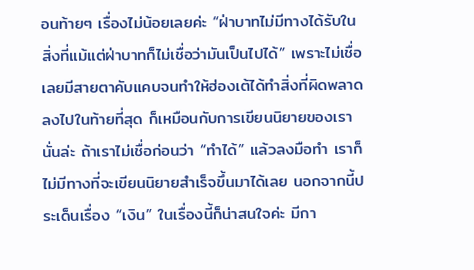อนท้ายๆ เรื่องไม่น้อยเลยค่ะ “ฝ่าบาทไม่มีทางได้รับในสิ่งที่แม้แต่ฝ่าบาทก็ไม่เชื่อว่ามันเป็นไปได้” เพราะไม่เชื่อเลยมีสายตาคับแคบจนทำให้ฮ่องเต้ได้ทำสิ่งที่ผิดพลาดลงไปในท้ายที่สุด ก็เหมือนกับการเขียนนิยายของเรานั่นล่ะ ถ้าเราไม่เชื่อก่อนว่า “ทำได้” แล้วลงมือทำ เราก็ไม่มีทางที่จะเขียนนิยายสำเร็จขึ้นมาได้เลย นอกจากนี้ประเด็นเรื่อง “เงิน” ในเรื่องนี้ก็น่าสนใจค่ะ มีกา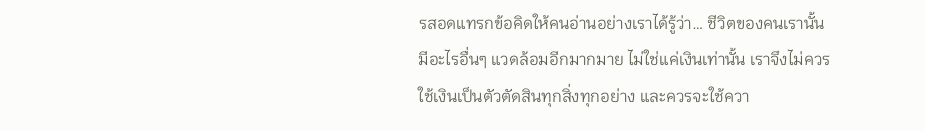รสอดแทรกข้อคิดให้คนอ่านอย่างเราได้รู้ว่า… ชีวิตของคนเรานั้น มีอะไรอื่นๆ แวดล้อมอีกมากมาย ไม่ใช่แค่เงินเท่านั้น เราจึงไม่ควรใช้เงินเป็นตัวตัดสินทุกสิ่งทุกอย่าง และควรจะใช้ควา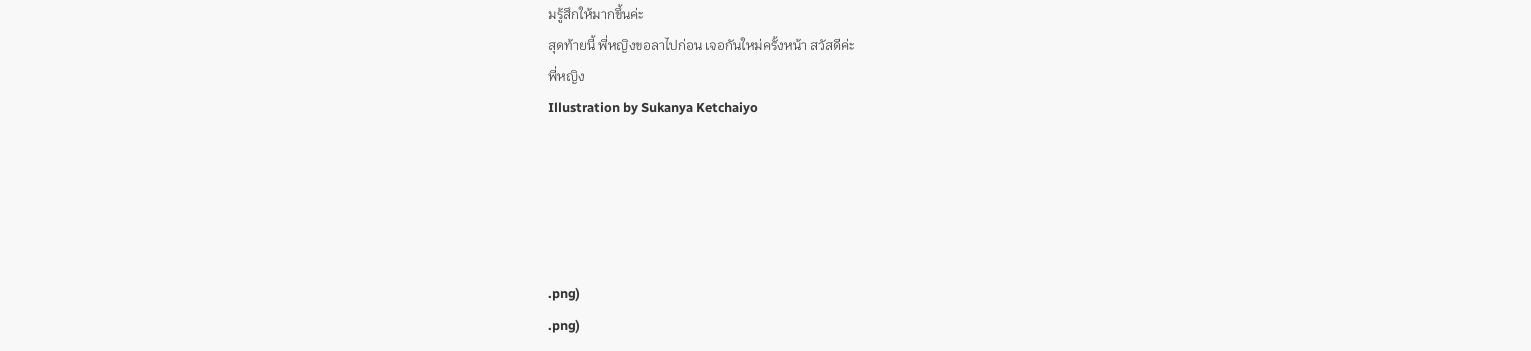มรู้สึกให้มากขึ้นค่ะ
สุดท้ายนี้ พี่หญิงขอลาไปก่อน เจอกันใหม่ครั้งหน้า สวัสดีค่ะ
พี่หญิง
Illustration by Sukanya Ketchaiyo





.png)
.png)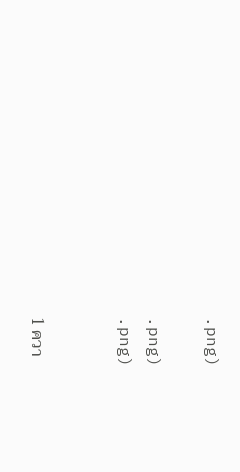.png)

.png)
.png)


1 ควา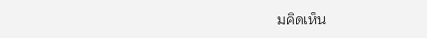มคิดเห็น